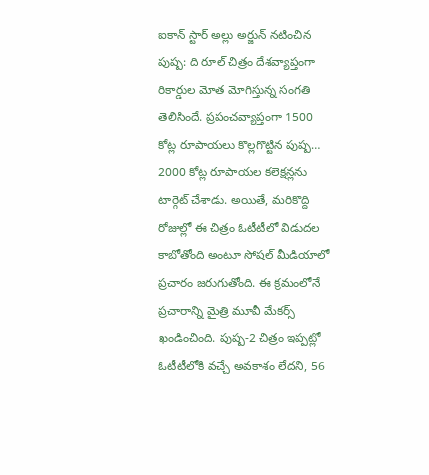ఐకాన్ స్టార్ అల్లు అర్జున్ నటించిన పుష్ప: ది రూల్ చిత్రం దేశవ్యాప్తంగా రికార్డుల మోత మోగిస్తున్న సంగతి తెలిసిందే. ప్రపంచవ్యాప్తంగా 1500 కోట్ల రూపాయలు కొల్లగొట్టిన పుష్ప… 2000 కోట్ల రూపాయల కలెక్షన్లను టార్గెట్ చేశాడు. అయితే, మరికొద్ది రోజుల్లో ఈ చిత్రం ఓటీటీలో విడుదల కాబోతోంది అంటూ సోషల్ మీడియాలో ప్రచారం జరుగుతోంది. ఈ క్రమంలోనే ప్రచారాన్ని మైత్రి మూవీ మేకర్స్ ఖండించింది. పుష్ప-2 చిత్రం ఇప్పట్లో ఓటీటీలోకి వచ్చే అవకాశం లేదని, 56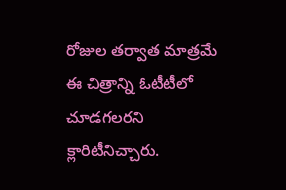రోజుల తర్వాత మాత్రమే ఈ చిత్రాన్ని ఓటీటీలో చూడగలరని క్లారిటీనిచ్చారు.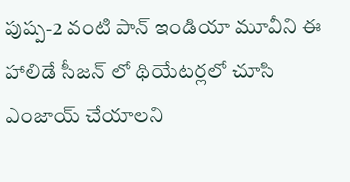పుష్ప-2 వంటి పాన్ ఇండియా మూవీని ఈ హాలిడే సీజన్ లో థియేటర్లలో చూసి ఎంజాయ్ చేయాలని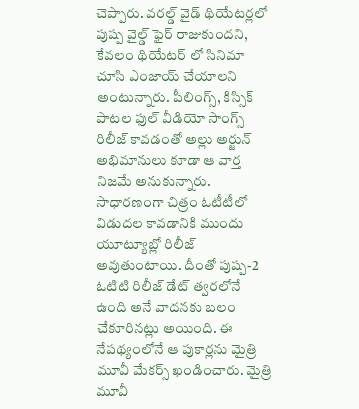చెప్పారు. వరల్డ్ వైడ్ థియేటర్లలో పుష్ప వైల్డ్ ఫైర్ రాజుకుందని, కేవలం థియేటర్ లో సినిమా చూసి ఎంజాయ్ చేయాలని అంటున్నారు. పీలింగ్స్, కిస్సిక్ పాటల ఫుల్ వీడియో సాంగ్స్ రిలీజ్ కావడంతో అల్లు అర్జున్ అభిమానులు కూడా ఆ వార్త నిజమే అనుకున్నారు.
సాధారణంగా చిత్రం ఓటీటీలో విడుదల కావడానికి ముందు యూట్యూబ్లో రిలీజ్ అవుతుంటాయి. దీంతో పుష్ప-2 ఓటిటి రిలీజ్ డేట్ త్వరలోనే ఉంది అనే వాదనకు బలం చేకూరినట్లు అయింది. ఈ నేపథ్యంలోనే ఆ పుకార్లను మైత్రి మూవీ మేకర్స్ ఖండించారు. మైత్రి మూవీ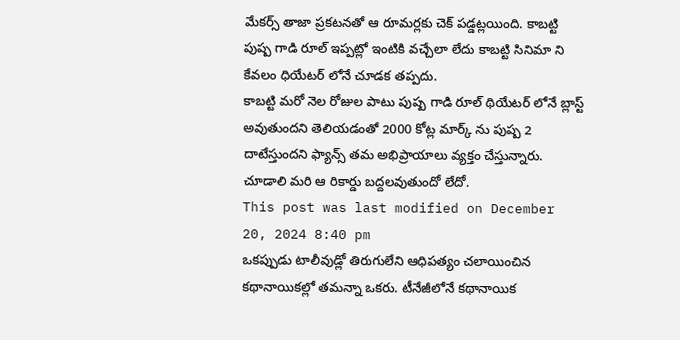మేకర్స్ తాజా ప్రకటనతో ఆ రూమర్లకు చెక్ పడ్డట్లయింది. కాబట్టి పుష్ప గాడి రూల్ ఇప్పట్లో ఇంటికి వచ్చేలా లేదు కాబట్టి సినిమా ని కేవలం ధియేటర్ లోనే చూడక తప్పదు.
కాబట్టి మరో నెల రోజుల పాటు పుష్ప గాడి రూల్ థియేటర్ లోనే బ్లాస్ట్ అవుతుందని తెలియడంతో 2000 కోట్ల మార్క్ ను పుష్ప 2 దాటేస్తుందని ఫ్యాన్స్ తమ అభిప్రాయాలు వ్యక్తం చేస్తున్నారు. చూడాలి మరి ఆ రికార్డు బద్దలవుతుందో లేదో.
This post was last modified on December 20, 2024 8:40 pm
ఒకప్పుడు టాలీవుడ్లో తిరుగులేని ఆధిపత్యం చలాయించిన కథానాయికల్లో తమన్నా ఒకరు. టీనేజీలోనే కథానాయిక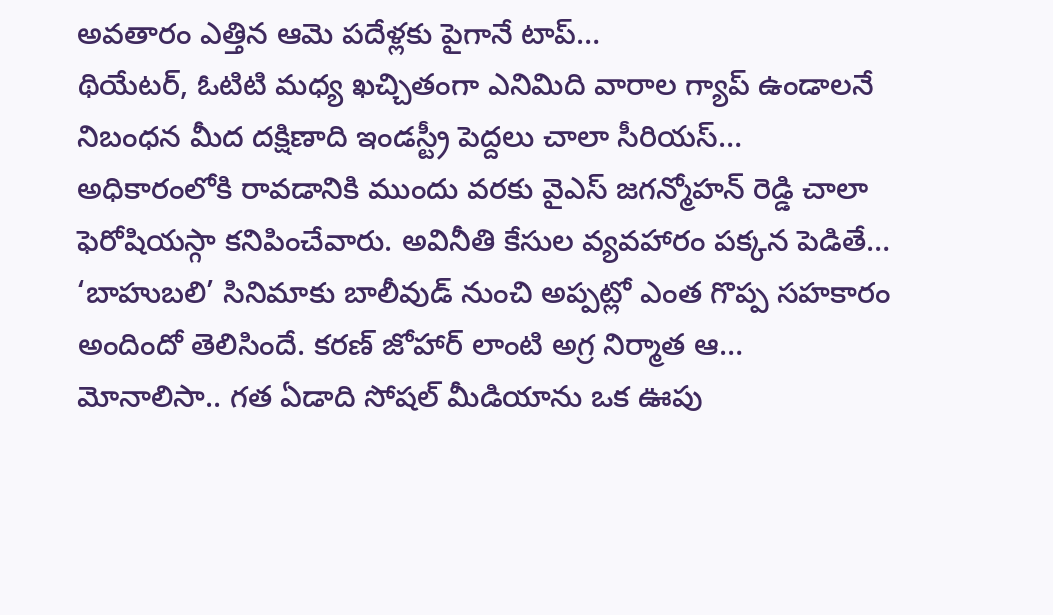అవతారం ఎత్తిన ఆమె పదేళ్లకు పైగానే టాప్…
థియేటర్, ఓటిటి మధ్య ఖచ్చితంగా ఎనిమిది వారాల గ్యాప్ ఉండాలనే నిబంధన మీద దక్షిణాది ఇండస్ట్రీ పెద్దలు చాలా సీరియస్…
అధికారంలోకి రావడానికి ముందు వరకు వైఎస్ జగన్మోహన్ రెడ్డి చాలా ఫెరోషియస్గా కనిపించేవారు. అవినీతి కేసుల వ్యవహారం పక్కన పెడితే…
‘బాహుబలి’ సినిమాకు బాలీవుడ్ నుంచి అప్పట్లో ఎంత గొప్ప సహకారం అందిందో తెలిసిందే. కరణ్ జోహార్ లాంటి అగ్ర నిర్మాత ఆ…
మోనాలిసా.. గత ఏడాది సోషల్ మీడియాను ఒక ఊపు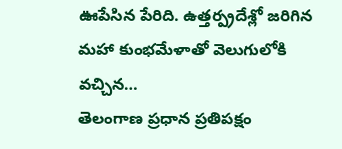ఊపేసిన పేరిది. ఉత్తర్ప్రదేశ్లో జరిగిన మహా కుంభమేళాతో వెలుగులోకి వచ్చిన…
తెలంగాణ ప్రధాన ప్రతిపక్షం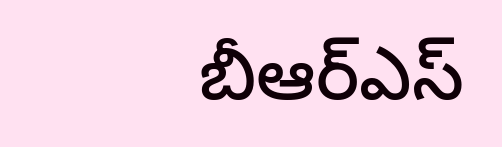బీఆర్ఎస్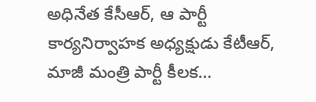అధినేత కేసీఆర్, ఆ పార్టీ కార్యనిర్వాహక అధ్యక్షుడు కేటీఆర్, మాజీ మంత్రి పార్టీ కీలక…